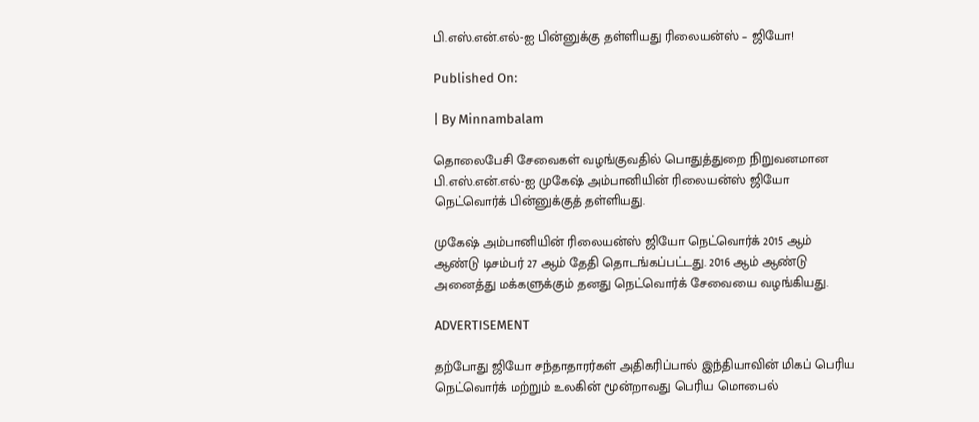பி.எஸ்.என்.எல்-ஐ பின்னுக்கு தள்ளியது ரிலையன்ஸ் – ஜியோ!

Published On:

| By Minnambalam

தொலைபேசி சேவைகள் வழங்குவதில் பொதுத்துறை நிறுவனமான பி.எஸ்.என்.எல்-ஐ முகேஷ் அம்பானியின் ரிலையன்ஸ் ஜியோ நெட்வொர்க் பின்னுக்குத் தள்ளியது.

முகேஷ் அம்பானியின் ரிலையன்ஸ் ஜியோ நெட்வொர்க் 2015 ஆம் ஆண்டு டிசம்பர் 27 ஆம் தேதி தொடங்கப்பட்டது. 2016 ஆம் ஆண்டு அனைத்து மக்களுக்கும் தனது நெட்வொர்க் சேவையை வழங்கியது.

ADVERTISEMENT

தற்போது ஜியோ சந்தாதாரர்கள் அதிகரிப்பால் இந்தியாவின் மிகப் பெரிய நெட்வொர்க் மற்றும் உலகின் மூன்றாவது பெரிய மொபைல்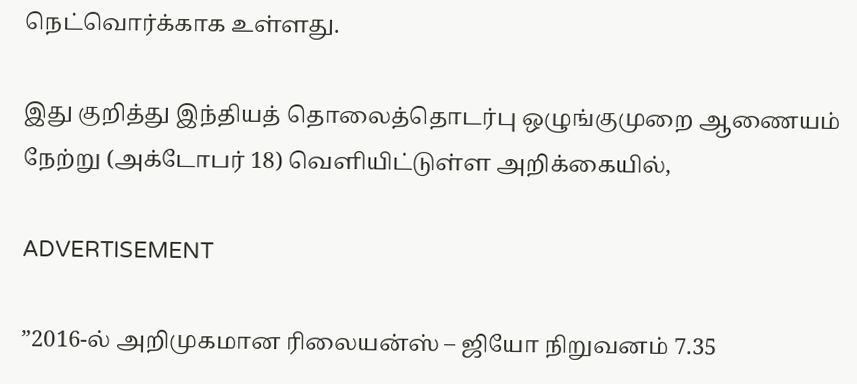நெட்வொர்க்காக உள்ளது.

இது குறித்து இந்தியத் தொலைத்தொடர்பு ஒழுங்குமுறை ஆணையம் நேற்று (அக்டோபர் 18) வெளியிட்டுள்ள அறிக்கையில்,

ADVERTISEMENT

”2016-ல் அறிமுகமான ரிலையன்ஸ் – ஜியோ நிறுவனம் 7.35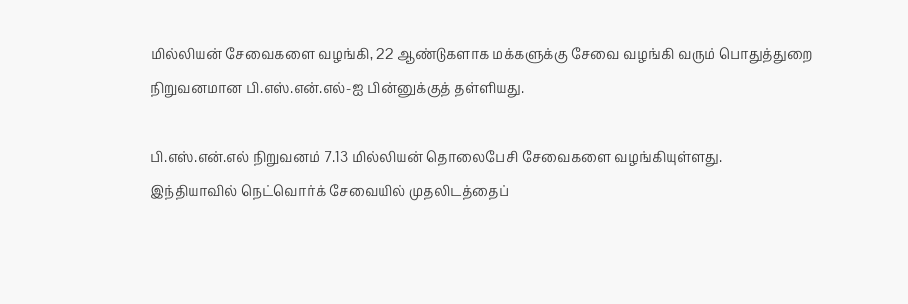மில்லியன் சேவைகளை வழங்கி, 22 ஆண்டுகளாக மக்களுக்கு சேவை வழங்கி வரும் பொதுத்துறை நிறுவனமான பி.எஸ்.என்.எல்-ஐ பின்னுக்குத் தள்ளியது.

பி.எஸ்.என்.எல் நிறுவனம் 7.13 மில்லியன் தொலைபேசி சேவைகளை வழங்கியுள்ளது.
இந்தியாவில் நெட்வொர்க் சேவையில் முதலிடத்தைப்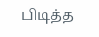பிடித்த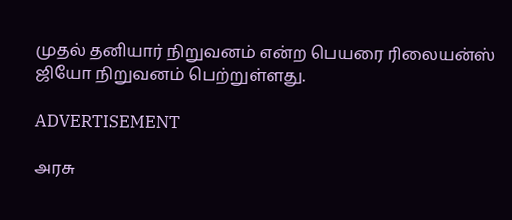முதல் தனியார் நிறுவனம் என்ற பெயரை ரிலையன்ஸ் ஜியோ நிறுவனம் பெற்றுள்ளது.

ADVERTISEMENT

அரசு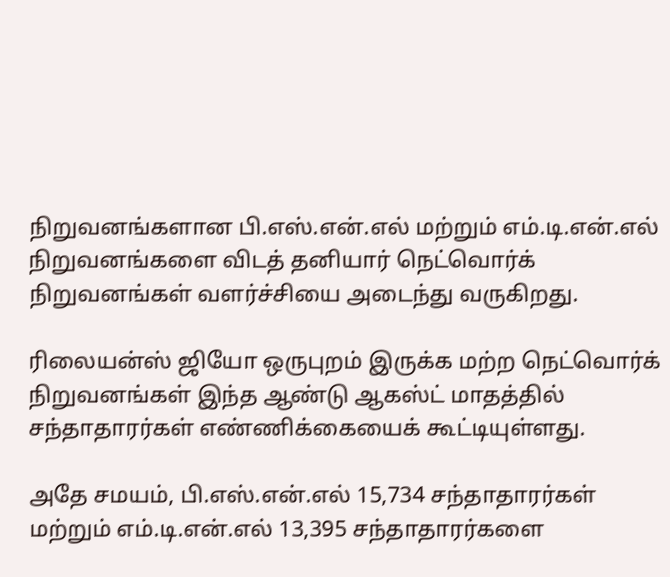நிறுவனங்களான பி.எஸ்.என்.எல் மற்றும் எம்.டி.என்.எல் நிறுவனங்களை விடத் தனியார் நெட்வொர்க் நிறுவனங்கள் வளர்ச்சியை அடைந்து வருகிறது.

ரிலையன்ஸ் ஜியோ ஒருபுறம் இருக்க மற்ற நெட்வொர்க் நிறுவனங்கள் இந்த ஆண்டு ஆகஸ்ட் மாதத்தில் சந்தாதாரர்கள் எண்ணிக்கையைக் கூட்டியுள்ளது.

அதே சமயம், பி.எஸ்.என்.எல் 15,734 சந்தாதாரர்கள் மற்றும் எம்.டி.என்.எல் 13,395 சந்தாதாரர்களை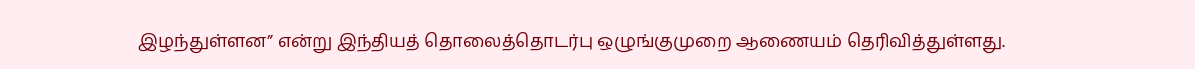இழந்துள்ளன” என்று இந்தியத் தொலைத்தொடர்பு ஒழுங்குமுறை ஆணையம் தெரிவித்துள்ளது.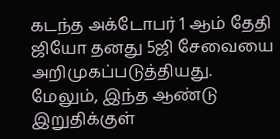கடந்த அக்டோபர் 1 ஆம் தேதி ஜியோ தனது 5ஜி சேவையை அறிமுகப்படுத்தியது. மேலும், இந்த ஆண்டு இறுதிக்குள்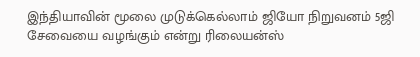இந்தியாவின் மூலை முடுக்கெல்லாம் ஜியோ நிறுவனம் 5ஜி சேவையை வழங்கும் என்று ரிலையன்ஸ்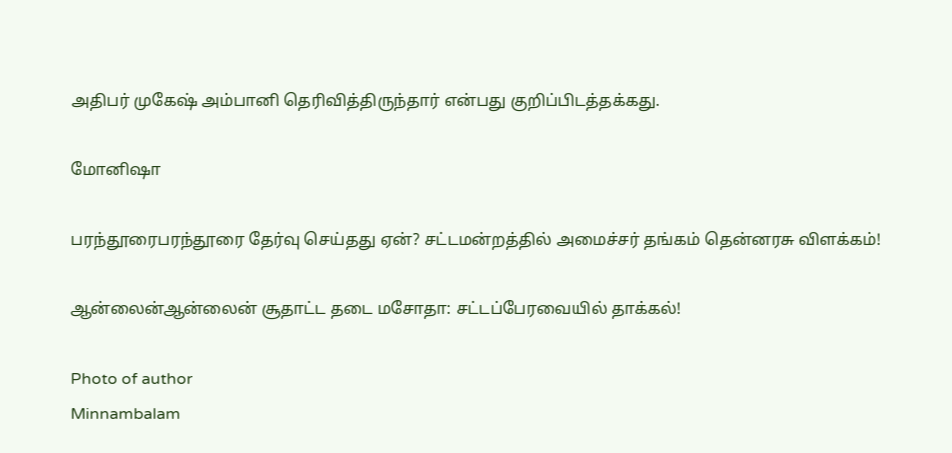அதிபர் முகேஷ் அம்பானி தெரிவித்திருந்தார் என்பது குறிப்பிடத்தக்கது.

மோனிஷா

பரந்தூரைபரந்தூரை தேர்வு செய்தது ஏன்? சட்டமன்றத்தில் அமைச்சர் தங்கம் தென்னரசு விளக்கம்!

ஆன்லைன்ஆன்லைன் சூதாட்ட தடை மசோதா: சட்டப்பேரவையில் தாக்கல்!

Photo of author
Minnambalam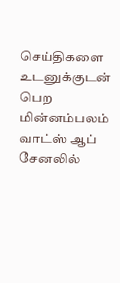செய்திகளை உடனுக்குடன் பெற மின்னம்பலம் வாட்ஸ் ஆப் சேனலில்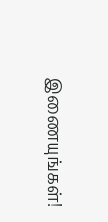இணையுங்கள்!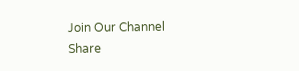Join Our Channel
Share